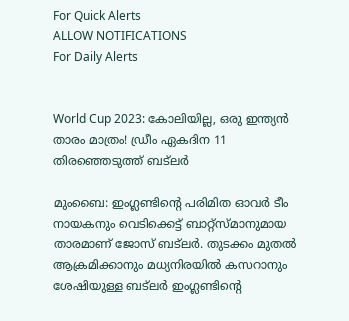For Quick Alerts
ALLOW NOTIFICATIONS
For Daily Alerts


World Cup 2023: കോലിയില്ല, ഒരു ഇന്ത്യന്‍ താരം മാത്രം! ഡ്രീം ഏകദിന 11 തിരഞ്ഞെടുത്ത് ബട്‌ലര്‍

മുംബൈ: ഇംഗ്ലണ്ടിന്റെ പരിമിത ഓവര്‍ ടീം നായകനും വെടിക്കെട്ട് ബാറ്റ്‌സ്മാനുമായ താരമാണ് ജോസ് ബട്‌ലര്‍. തുടക്കം മുതല്‍ ആക്രമിക്കാനും മധ്യനിരയില്‍ കസറാനും ശേഷിയുള്ള ബട്‌ലര്‍ ഇംഗ്ലണ്ടിന്റെ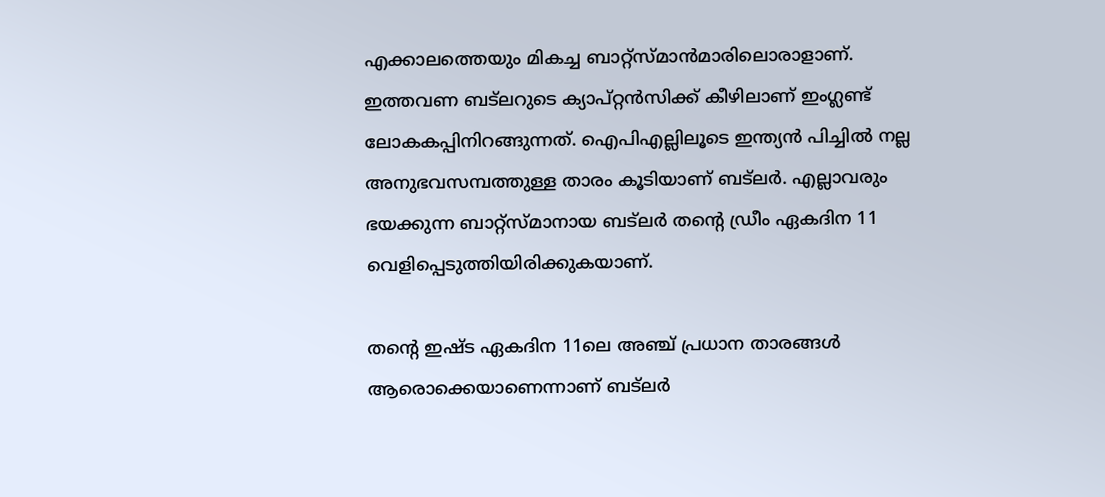എക്കാലത്തെയും മികച്ച ബാറ്റ്‌സ്മാന്‍മാരിലൊരാളാണ്. ഇത്തവണ ബട്‌ലറുടെ ക്യാപ്റ്റന്‍സിക്ക് കീഴിലാണ് ഇംഗ്ലണ്ട് ലോകകപ്പിനിറങ്ങുന്നത്. ഐപിഎല്ലിലൂടെ ഇന്ത്യന്‍ പിച്ചില്‍ നല്ല അനുഭവസമ്പത്തുള്ള താരം കൂടിയാണ് ബട്‌ലര്‍. എല്ലാവരും ഭയക്കുന്ന ബാറ്റ്‌സ്മാനായ ബട്‌ലര്‍ തന്റെ ഡ്രീം ഏകദിന 11 വെളിപ്പെടുത്തിയിരിക്കുകയാണ്.

തന്റെ ഇഷ്ട ഏകദിന 11ലെ അഞ്ച് പ്രധാന താരങ്ങള്‍ ആരൊക്കെയാണെന്നാണ് ബട്‌ലര്‍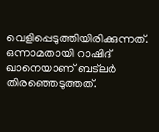വെളിപ്പെടുത്തിയിരിക്കുന്നത്. ഒന്നാമതായി റാഷിദ് ഖാനെയാണ് ബട്‌ലര്‍ തിരഞ്ഞെടുത്തത്.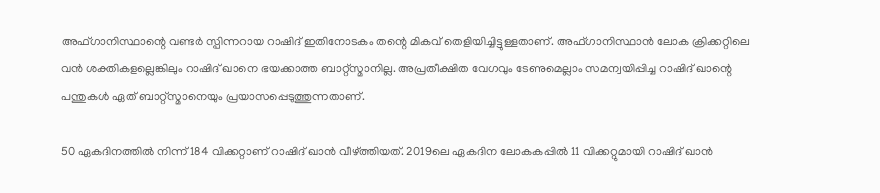അഫ്ഗാനിസ്ഥാന്റെ വണ്ടര്‍ സ്പിന്നറായ റാഷിദ് ഇതിനോടകം തന്റെ മികവ് തെളിയിച്ചിട്ടുള്ളതാണ്. അഫ്ഗാനിസ്ഥാന്‍ ലോക ക്രിക്കറ്റിലെ വന്‍ ശക്തികളല്ലെങ്കിലും റാഷിദ് ഖാനെ ഭയക്കാത്ത ബാറ്റ്‌സ്മാനില്ല. അപ്രതീക്ഷിത വേഗവും ടേണുമെല്ലാം സമന്വയിപ്പിച്ച റാഷിദ് ഖാന്റെ പന്തുകള്‍ ഏത് ബാറ്റ്‌സ്മാനെയും പ്രയാസപ്പെടുത്തുന്നതാണ്.

50 ഏകദിനത്തില്‍ നിന്ന് 184 വിക്കറ്റാണ് റാഷിദ് ഖാന്‍ വീഴ്ത്തിയത്. 2019ലെ ഏകദിന ലോകകപ്പില്‍ 11 വിക്കറ്റുമായി റാഷിദ് ഖാന്‍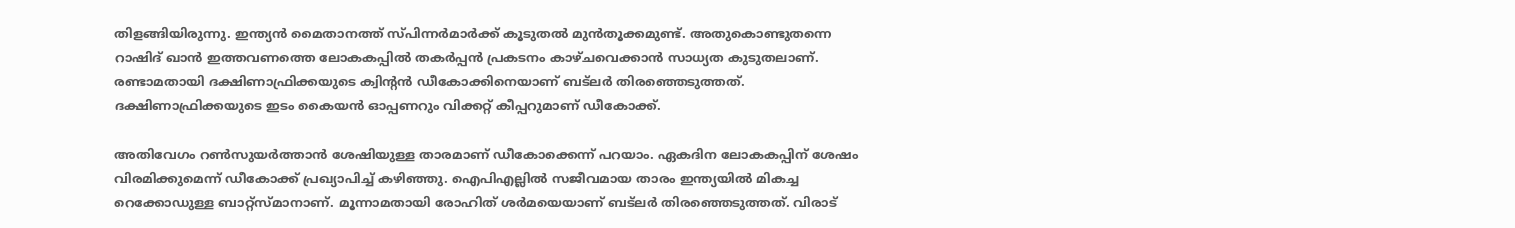തിളങ്ങിയിരുന്നു. ഇന്ത്യന്‍ മൈതാനത്ത് സ്പിന്നര്‍മാര്‍ക്ക് കൂടുതല്‍ മുന്‍തൂക്കമുണ്ട്. അതുകൊണ്ടുതന്നെ റാഷിദ് ഖാന്‍ ഇത്തവണത്തെ ലോകകപ്പില്‍ തകര്‍പ്പന്‍ പ്രകടനം കാഴ്ചവെക്കാന്‍ സാധ്യത കുടുതലാണ്. രണ്ടാമതായി ദക്ഷിണാഫ്രിക്കയുടെ ക്വിന്റന്‍ ഡീകോക്കിനെയാണ് ബട്‌ലര്‍ തിരഞ്ഞെടുത്തത്. ദക്ഷിണാഫ്രിക്കയുടെ ഇടം കൈയന്‍ ഓപ്പണറും വിക്കറ്റ് കീപ്പറുമാണ് ഡീകോക്ക്.

അതിവേഗം റണ്‍സുയര്‍ത്താന്‍ ശേഷിയുള്ള താരമാണ് ഡീകോക്കെന്ന് പറയാം. ഏകദിന ലോകകപ്പിന് ശേഷം വിരമിക്കുമെന്ന് ഡീകോക്ക് പ്രഖ്യാപിച്ച് കഴിഞ്ഞു. ഐപിഎല്ലില്‍ സജീവമായ താരം ഇന്ത്യയില്‍ മികച്ച റെക്കോഡുള്ള ബാറ്റ്‌സ്മാനാണ്. മൂന്നാമതായി രോഹിത് ശര്‍മയെയാണ് ബട്‌ലര്‍ തിരഞ്ഞെടുത്തത്. വിരാട്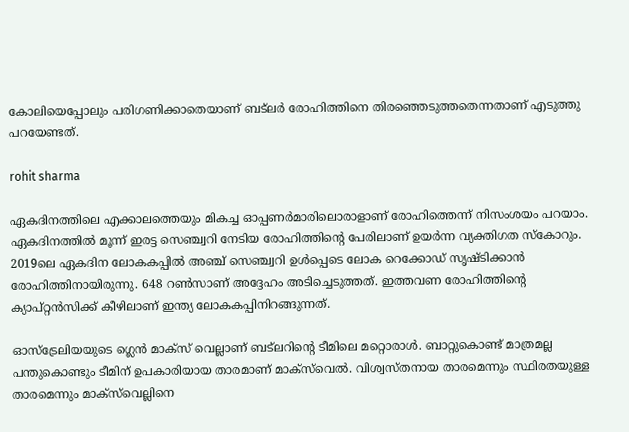കോലിയെപ്പോലും പരിഗണിക്കാതെയാണ് ബട്‌ലര്‍ രോഹിത്തിനെ തിരഞ്ഞെടുത്തതെന്നതാണ് എടുത്തു പറയേണ്ടത്.

rohit sharma

ഏകദിനത്തിലെ എക്കാലത്തെയും മികച്ച ഓപ്പണര്‍മാരിലൊരാളാണ് രോഹിത്തെന്ന് നിസംശയം പറയാം. ഏകദിനത്തില്‍ മൂന്ന് ഇരട്ട സെഞ്ച്വറി നേടിയ രോഹിത്തിന്റെ പേരിലാണ് ഉയര്‍ന്ന വ്യക്തിഗത സ്‌കോറും. 2019ലെ ഏകദിന ലോകകപ്പില്‍ അഞ്ച് സെഞ്ച്വറി ഉള്‍പ്പെടെ ലോക റെക്കോഡ് സൃഷ്ടിക്കാന്‍ രോഹിത്തിനായിരുന്നു. 648 റണ്‍സാണ് അദ്ദേഹം അടിച്ചെടുത്തത്. ഇത്തവണ രോഹിത്തിന്റെ ക്യാപ്റ്റന്‍സിക്ക് കീഴിലാണ് ഇന്ത്യ ലോകകപ്പിനിറങ്ങുന്നത്.

ഓസ്‌ട്രേലിയയുടെ ഗ്ലെന്‍ മാക്‌സ് വെല്ലാണ് ബട്‌ലറിന്റെ ടീമിലെ മറ്റൊരാള്‍. ബാറ്റുകൊണ്ട് മാത്രമല്ല പന്തുകൊണ്ടും ടീമിന് ഉപകാരിയായ താരമാണ് മാക്‌സ്‌വെല്‍. വിശ്വസ്തനായ താരമെന്നും സ്ഥിരതയുള്ള താരമെന്നും മാക്‌സ്‌വെല്ലിനെ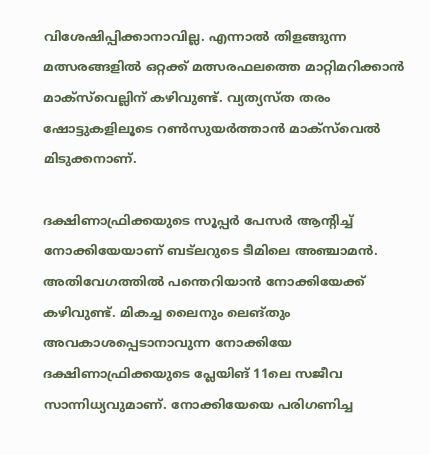വിശേഷിപ്പിക്കാനാവില്ല. എന്നാല്‍ തിളങ്ങുന്ന മത്സരങ്ങളില്‍ ഒറ്റക്ക് മത്സരഫലത്തെ മാറ്റിമറിക്കാന്‍ മാക്‌സ്‌വെല്ലിന് കഴിവുണ്ട്. വ്യത്യസ്ത തരം ഷോട്ടുകളിലൂടെ റണ്‍സുയര്‍ത്താന്‍ മാക്‌സ്‌വെല്‍ മിടുക്കനാണ്.

ദക്ഷിണാഫ്രിക്കയുടെ സൂപ്പര്‍ പേസര്‍ ആന്റിച്ച് നോക്കിയേയാണ് ബട്‌ലറുടെ ടീമിലെ അഞ്ചാമന്‍. അതിവേഗത്തില്‍ പന്തെറിയാന്‍ നോക്കിയേക്ക് കഴിവുണ്ട്. മികച്ച ലൈനും ലെങ്തും അവകാശപ്പെടാനാവുന്ന നോക്കിയേ ദക്ഷിണാഫ്രിക്കയുടെ പ്ലേയിങ് 11ലെ സജീവ സാന്നിധ്യവുമാണ്. നോക്കിയേയെ പരിഗണിച്ച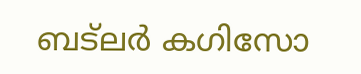ബട്‌ലര്‍ കഗിസോ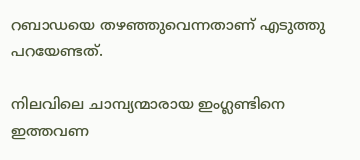റബാഡയെ തഴഞ്ഞുവെന്നതാണ് എടുത്തു പറയേണ്ടത്.

നിലവിലെ ചാമ്പ്യന്മാരായ ഇംഗ്ലണ്ടിനെ ഇത്തവണ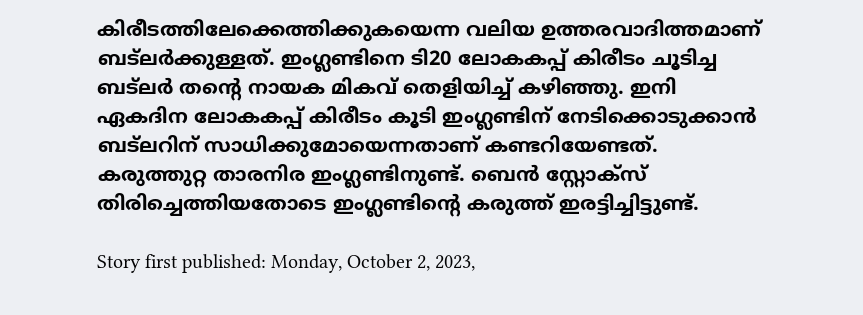കിരീടത്തിലേക്കെത്തിക്കുകയെന്ന വലിയ ഉത്തരവാദിത്തമാണ് ബട്‌ലര്‍ക്കുള്ളത്. ഇംഗ്ലണ്ടിനെ ടി20 ലോകകപ്പ് കിരീടം ചൂടിച്ച ബട്‌ലര്‍ തന്റെ നായക മികവ് തെളിയിച്ച് കഴിഞ്ഞു. ഇനി ഏകദിന ലോകകപ്പ് കിരീടം കൂടി ഇംഗ്ലണ്ടിന് നേടിക്കൊടുക്കാന്‍ ബട്‌ലറിന് സാധിക്കുമോയെന്നതാണ് കണ്ടറിയേണ്ടത്. കരുത്തുറ്റ താരനിര ഇംഗ്ലണ്ടിനുണ്ട്. ബെന്‍ സ്റ്റോക്‌സ് തിരിച്ചെത്തിയതോടെ ഇംഗ്ലണ്ടിന്റെ കരുത്ത് ഇരട്ടിച്ചിട്ടുണ്ട്.

Story first published: Monday, October 2, 2023,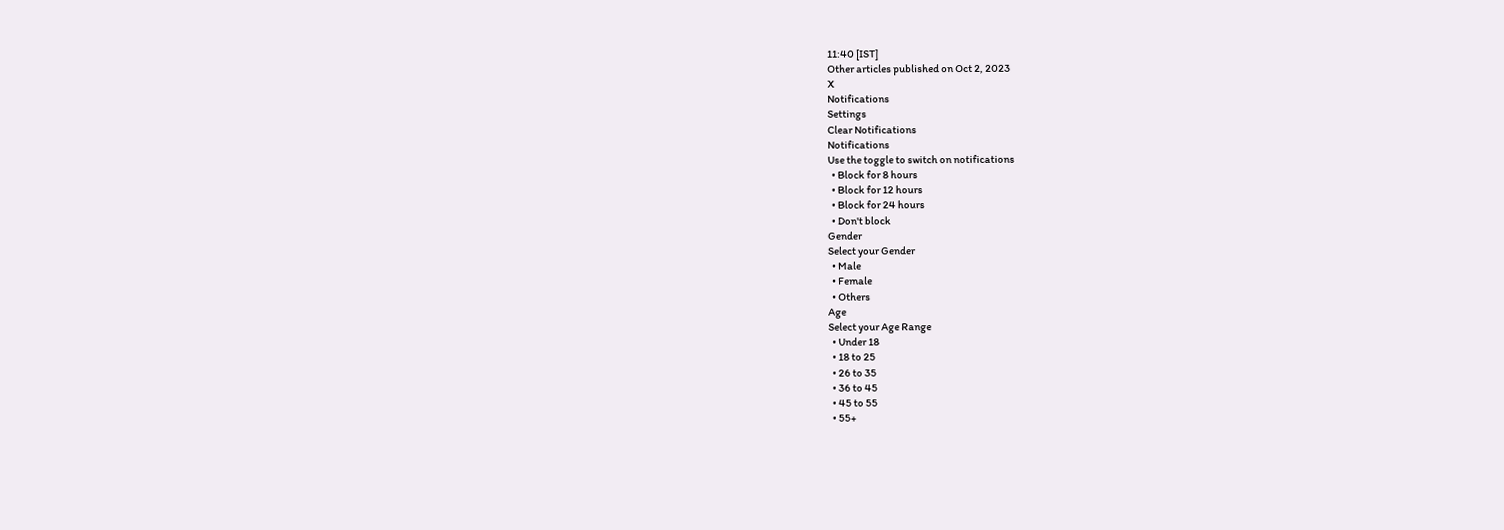11:40 [IST]
Other articles published on Oct 2, 2023
X
Notifications
Settings
Clear Notifications
Notifications
Use the toggle to switch on notifications
  • Block for 8 hours
  • Block for 12 hours
  • Block for 24 hours
  • Don't block
Gender
Select your Gender
  • Male
  • Female
  • Others
Age
Select your Age Range
  • Under 18
  • 18 to 25
  • 26 to 35
  • 36 to 45
  • 45 to 55
  • 55+